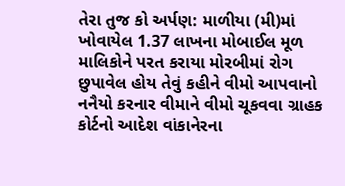તેરા તુજ કો અર્પણ: માળીયા (મી)માં ખોવાયેલ 1.37 લાખના મોબાઈલ મૂળ માલિકોને પરત કરાયા મોરબીમાં રોગ છુપાવેલ હોય તેવું કહીને વીમો આપવાનો નનૈયો કરનાર વીમાને વીમો ચૂકવવા ગ્રાહક કોર્ટનો આદેશ વાંકાનેરના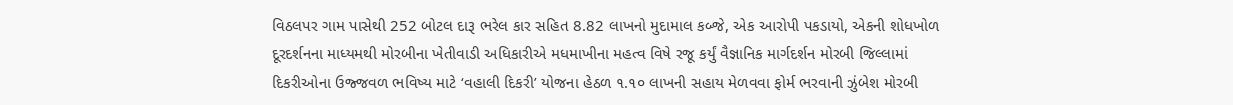વિઠલપર ગામ પાસેથી 252 બોટલ દારૂ ભરેલ કાર સહિત 8.82 લાખનો મુદામાલ કબ્જે, એક આરોપી પકડાયો, એકની શોધખોળ દૂરદર્શનના માધ્યમથી મોરબીના ખેતીવાડી અધિકારીએ મધમાખીના મહત્વ વિષે રજૂ કર્યું વૈજ્ઞાનિક માર્ગદર્શન મોરબી જિલ્લામાં દિકરીઓના ઉજ્જવળ ભવિષ્ય માટે ‘વહાલી દિકરી’ યોજના હેઠળ ૧.૧૦ લાખની સહાય મેળવવા ફોર્મ ભરવાની ઝુંબેશ મોરબી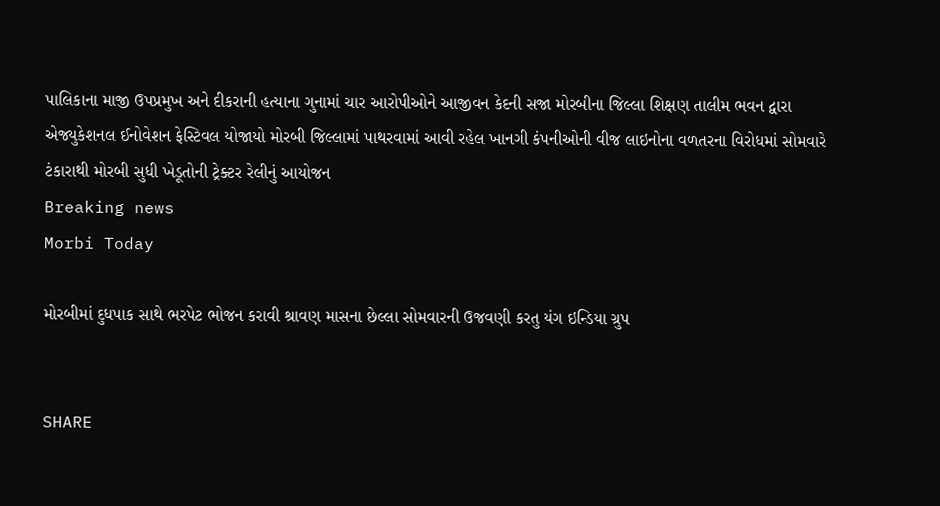પાલિકાના માજી ઉપપ્રમુખ અને દીકરાની હત્યાના ગુનામાં ચાર આરોપીઓને આજીવન કેદની સજા મોરબીના જિલ્લા શિક્ષણ તાલીમ ભવન દ્વારા એજ્યુકેશનલ ઈનોવેશન ફેસ્ટિવલ યોજાયો મોરબી જિલ્લામાં પાથરવામાં આવી રહેલ ખાનગી કંપનીઓની વીજ લાઇનોના વળતરના વિરોધમાં સોમવારે ટંકારાથી મોરબી સુધી ખેડૂતોની ટ્રેક્ટર રેલીનું આયોજન
Breaking news
Morbi Today

મોરબીમાં દુધપાક સાથે ભરપેટ ભોજન કરાવી શ્રાવણ માસના છેલ્લા સોમવારની ઉજવણી કરતુ યંગ ઇન્ડિયા ગ્રુપ


SHARE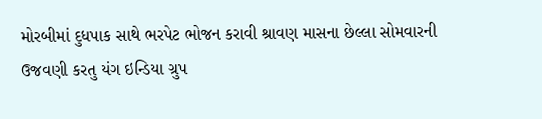મોરબીમાં દુધપાક સાથે ભરપેટ ભોજન કરાવી શ્રાવણ માસના છેલ્લા સોમવારની ઉજવણી કરતુ યંગ ઇન્ડિયા ગ્રુપ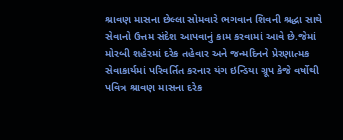શ્રાવણ માસના છેલ્લા સોમવારે ભગવાન શિવની શ્રદ્ધા સાથે સેવાનો ઉત્તમ સંદેશ આપવાનું કામ કરવામાં આવે છે.જેમાં મોરબી શહેરમાં દરેક તહેવાર અને જન્મદિનને પ્રેરણાત્મક સેવાકાર્યમાં પરિવર્તિત કરનાર યંગ ઇન્ડિયા ગ્રૂપ કેજે વર્ષોથી પવિત્ર શ્રાવણ માસના દરેક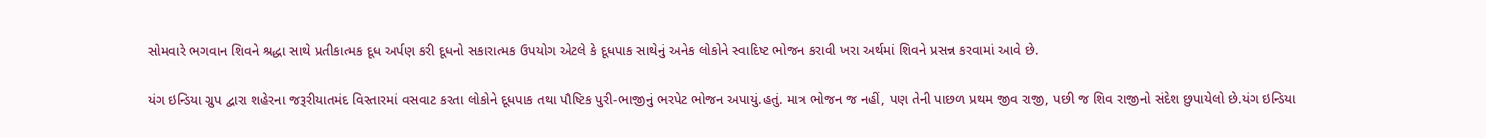સોમવારે ભગવાન શિવને શ્રદ્ધા સાથે પ્રતીકાત્મક દૂધ અર્પણ કરી દૂધનો સકારાત્મક ઉપયોગ એટલે કે દૂધપાક સાથેનું અનેક લોકોને સ્વાદિષ્ટ ભોજન કરાવી ખરા અર્થમાં શિવને પ્રસન્ન કરવામાં આવે છે.

યંગ ઇન્ડિયા ગ્રુપ દ્વારા શહેરના જરૂરીયાતમંદ વિસ્તારમાં વસવાટ કરતા લોકોને દૂધપાક તથા પૌષ્ટિક પુરી-ભાજીનું ભરપેટ ભોજન અપાયું.હતું. માત્ર ભોજન જ નહીં, પણ તેની પાછળ પ્રથમ જીવ રાજી, પછી જ શિવ રાજીનો સંદેશ છુપાયેલો છે.યંગ ઇન્ડિયા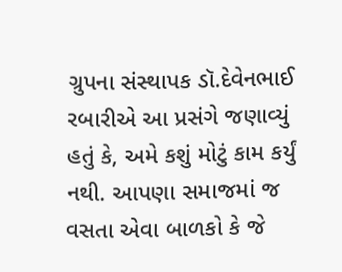ગ્રુપના સંસ્થાપક ડૉ.દેવેનભાઈ રબારીએ આ પ્રસંગે જણાવ્યું હતું કે, અમે કશું મોટું કામ કર્યું નથી. આપણા સમાજમાં જ વસતા એવા બાળકો કે જે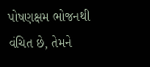પોષણક્ષમ ભોજનથી વંચિત છે, તેમને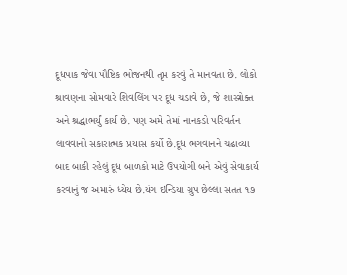દૂધપાક જેવા પૌષ્ટિક ભોજનથી તૃપ્ત કરવું તે માનવતા છે. લોકો શ્રાવણના સોમવારે શિવલિંગ પર દૂધ ચડાવે છે, જે શાસ્ત્રોક્ત અને શ્રદ્ધાભર્યું કાર્ય છે. પણ અમે તેમાં નાનકડો પરિવર્તન લાવવાનો સકારાત્મક પ્રયાસ કર્યો છે.દૂધ ભગવાનને ચઢાવ્યા બાદ બાકી રહેલું દૂધ બાળકો માટે ઉપયોગી બને એવું સેવાકાર્ય કરવાનું જ અમારું ધ્યેય છે.યંગ ઇન્ડિયા ગ્રુપ છેલ્લા સતત ૧૭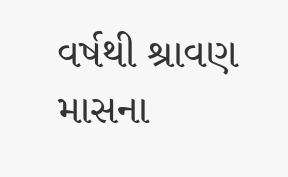વર્ષથી શ્રાવણ માસના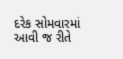દરેક સોમવારમાં આવી જ રીતે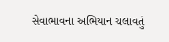સેવાભાવના અભિયાન ચલાવતું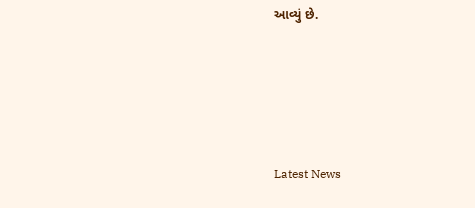આવ્યું છે.






Latest News